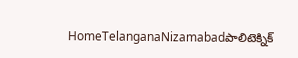HomeTelanganaNizamabadపాలిటెక్నిక్‌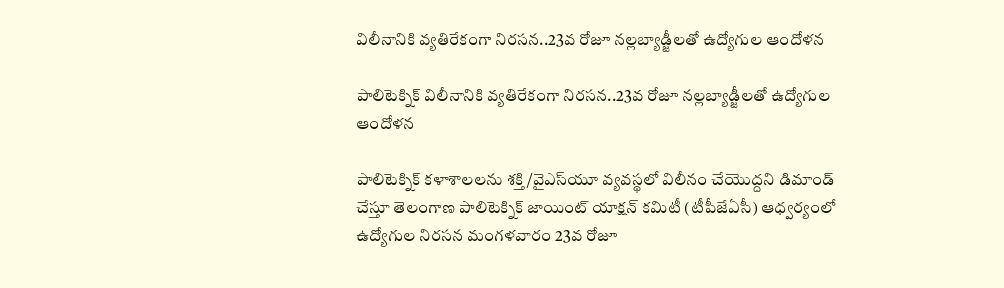విలీనానికి వ్యతిరేకంగా నిరసన..23వ రోజూ నల్లబ్యాడ్జీలతో ఉద్యోగుల ఆందోళన

పాలిటెక్నిక్‌ విలీనానికి వ్యతిరేకంగా నిరసన..23వ రోజూ నల్లబ్యాడ్జీలతో ఉద్యోగుల ఆందోళన

పాలిటెక్నిక్‌ కళాశాలలను శక్తి/వైఎస్‌యూ వ్యవస్థలో విలీనం చేయొద్దని డిమాండ్‌ చేస్తూ తెలంగాణ పాలిటెక్నిక్‌ జాయింట్‌ యాక్షన్‌ కమిటీ (టీపీజేఏసీ) ఆధ్వర్యంలో ఉద్యోగుల నిరసన మంగళవారం 23వ రోజూ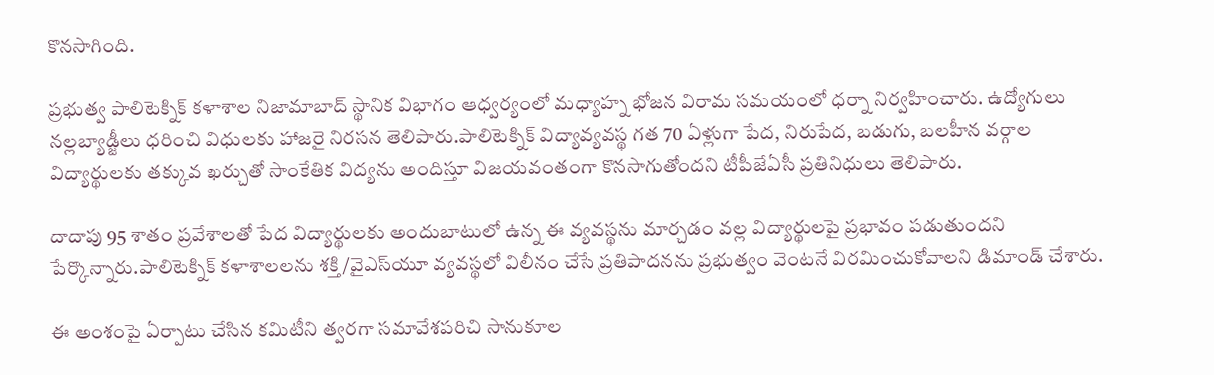కొనసాగింది.

ప్రభుత్వ పాలిటెక్నిక్‌ కళాశాల నిజామాబాద్‌ స్థానిక విభాగం ఆధ్వర్యంలో మధ్యాహ్న భోజన విరామ సమయంలో ధర్నా నిర్వహించారు. ఉద్యోగులు నల్లబ్యాడ్జీలు ధరించి విధులకు హాజరై నిరసన తెలిపారు.పాలిటెక్నిక్‌ విద్యావ్యవస్థ గత 70 ఏళ్లుగా పేద, నిరుపేద, బడుగు, బలహీన వర్గాల విద్యార్థులకు తక్కువ ఖర్చుతో సాంకేతిక విద్యను అందిస్తూ విజయవంతంగా కొనసాగుతోందని టీపీజేఏసీ ప్రతినిధులు తెలిపారు.

దాదాపు 95 శాతం ప్రవేశాలతో పేద విద్యార్థులకు అందుబాటులో ఉన్న ఈ వ్యవస్థను మార్చడం వల్ల విద్యార్థులపై ప్రభావం పడుతుందని పేర్కొన్నారు.పాలిటెక్నిక్‌ కళాశాలలను శక్తి/వైఎస్‌యూ వ్యవస్థలో విలీనం చేసే ప్రతిపాదనను ప్రభుత్వం వెంటనే విరమించుకోవాలని డిమాండ్‌ చేశారు.

ఈ అంశంపై ఏర్పాటు చేసిన కమిటీని త్వరగా సమావేశపరిచి సానుకూల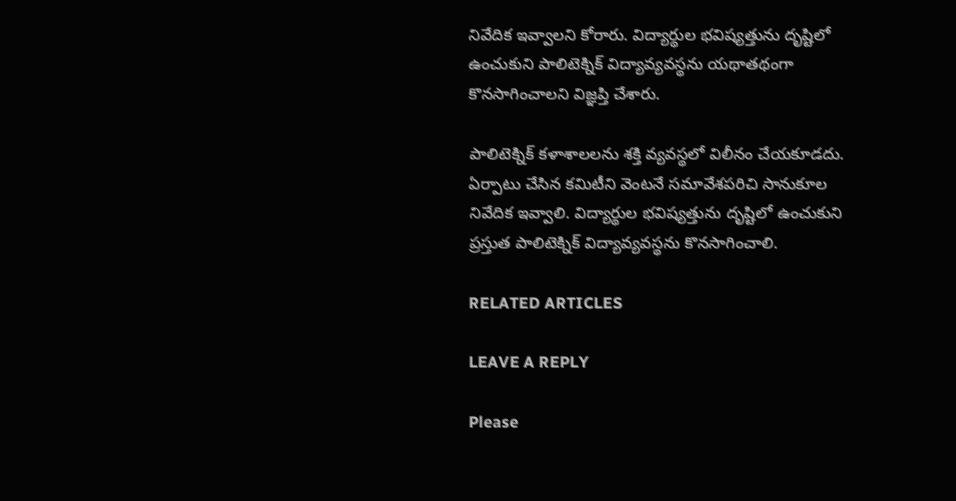నివేదిక ఇవ్వాలని కోరారు. విద్యార్థుల భవిష్యత్తును దృష్టిలో ఉంచుకుని పాలిటెక్నిక్‌ విద్యావ్యవస్థను యథాతథంగా కొనసాగించాలని విజ్ఞప్తి చేశారు.

పాలిటెక్నిక్‌ కళాశాలలను శక్తి వ్యవస్థలో విలీనం చేయకూడదు. ఏర్పాటు చేసిన కమిటీని వెంటనే సమావేశపరిచి సానుకూల నివేదిక ఇవ్వాలి. విద్యార్థుల భవిష్యత్తును దృష్టిలో ఉంచుకుని ప్రస్తుత పాలిటెక్నిక్‌ విద్యావ్యవస్థను కొనసాగించాలి.

RELATED ARTICLES

LEAVE A REPLY

Please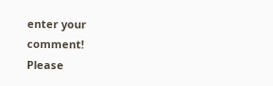enter your comment!
Please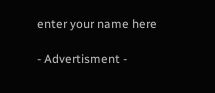enter your name here

- Advertisment -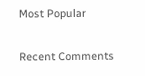Most Popular

Recent Comments